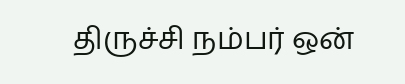திருச்சி நம்பர் ஒன்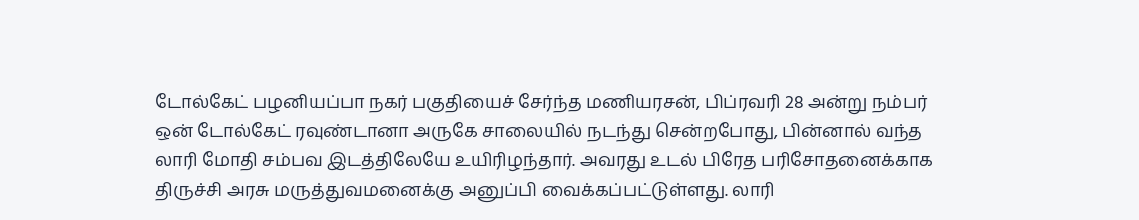டோல்கேட் பழனியப்பா நகர் பகுதியைச் சேர்ந்த மணியரசன், பிப்ரவரி 28 அன்று நம்பர் ஒன் டோல்கேட் ரவுண்டானா அருகே சாலையில் நடந்து சென்றபோது, பின்னால் வந்த லாரி மோதி சம்பவ இடத்திலேயே உயிரிழந்தார். அவரது உடல் பிரேத பரிசோதனைக்காக திருச்சி அரசு மருத்துவமனைக்கு அனுப்பி வைக்கப்பட்டுள்ளது. லாரி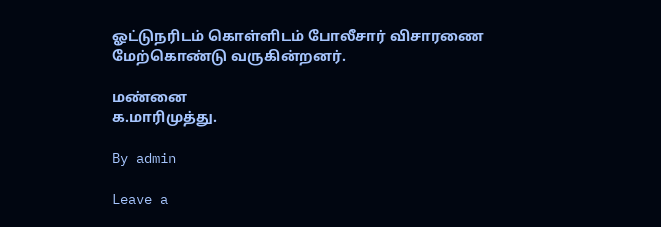ஓட்டுநரிடம் கொள்ளிடம் போலீசார் விசாரணை மேற்கொண்டு வருகின்றனர்.

மண்னை
க.மாரிமுத்து.

By admin

Leave a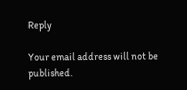Reply

Your email address will not be published.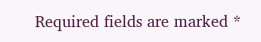Required fields are marked *